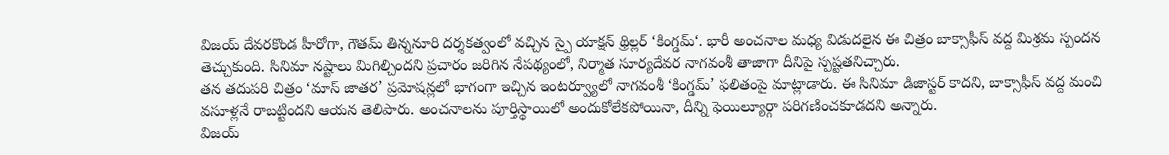విజయ్ దేవరకొండ హీరోగా, గౌతమ్ తిన్ననూరి దర్శకత్వంలో వచ్చిన స్పై యాక్షన్ థ్రిల్లర్ ‘కింగ్డమ్‘. భారీ అంచనాల మధ్య విడుదలైన ఈ చిత్రం బాక్సాఫీస్ వద్ద మిశ్రమ స్పందన తెచ్చుకుంది. సినిమా నష్టాలు మిగిల్చిందని ప్రచారం జరిగిన నేపథ్యంలో, నిర్మాత సూర్యదేవర నాగవంశీ తాజాగా దీనిపై స్పష్టతనిచ్చారు.
తన తదుపరి చిత్రం ‘మాస్ జాతర’ ప్రమోషన్లలో భాగంగా ఇచ్చిన ఇంటర్వ్యూలో నాగవంశీ ‘కింగ్డమ్’ ఫలితంపై మాట్లాడారు. ఈ సినిమా డిజాస్టర్ కాదని, బాక్సాఫీస్ వద్ద మంచి వసూళ్లనే రాబట్టిందని ఆయన తెలిపారు. అంచనాలను పూర్తిస్థాయిలో అందుకోలేకపోయినా, దీన్ని ఫెయిల్యూర్గా పరిగణించకూడదని అన్నారు.
విజయ్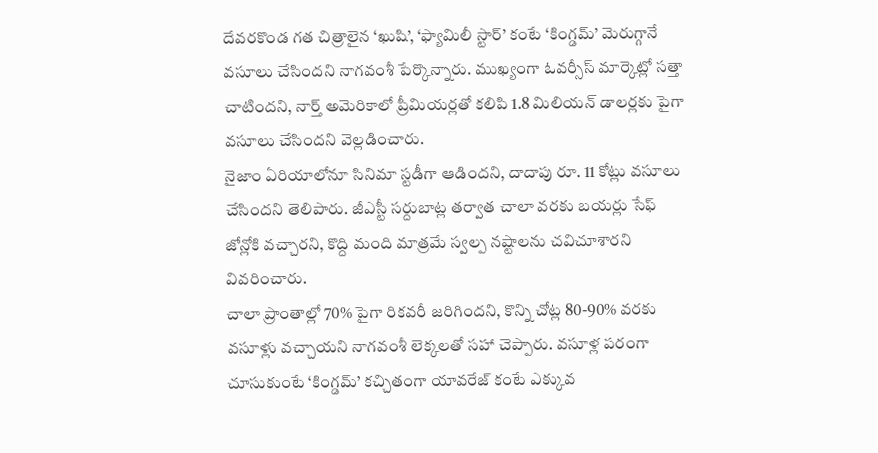దేవరకొండ గత చిత్రాలైన ‘ఖుషి’, ‘ఫ్యామిలీ స్టార్’ కంటే ‘కింగ్డమ్’ మెరుగ్గానే వసూలు చేసిందని నాగవంశీ పేర్కొన్నారు. ముఖ్యంగా ఓవర్సీస్ మార్కెట్లో సత్తా చాటిందని, నార్త్ అమెరికాలో ప్రీమియర్లతో కలిపి 1.8 మిలియన్ డాలర్లకు పైగా వసూలు చేసిందని వెల్లడించారు.
నైజాం ఏరియాలోనూ సినిమా స్టడీగా ఆడిందని, దాదాపు రూ. 11 కోట్లు వసూలు చేసిందని తెలిపారు. జీఎస్టీ సర్దుబాట్ల తర్వాత చాలా వరకు బయర్లు సేఫ్ జోన్లోకి వచ్చారని, కొద్ది మంది మాత్రమే స్వల్ప నష్టాలను చవిచూశారని వివరించారు.
చాలా ప్రాంతాల్లో 70% పైగా రికవరీ జరిగిందని, కొన్ని చోట్ల 80-90% వరకు వసూళ్లు వచ్చాయని నాగవంశీ లెక్కలతో సహా చెప్పారు. వసూళ్ల పరంగా చూసుకుంటే ‘కింగ్డమ్’ కచ్చితంగా యావరేజ్ కంటే ఎక్కువ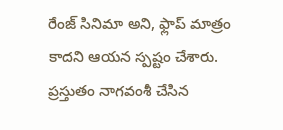రేంజ్ సినిమా అని, ఫ్లాప్ మాత్రం కాదని ఆయన స్పష్టం చేశారు.
ప్రస్తుతం నాగవంశీ చేసిన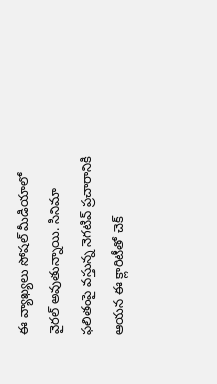ఈ వ్యాఖ్యలు సోషల్ మీడియాలో వైరల్ అవుతున్నాయి. సినిమా ఫలితంపై వస్తున్న నెగటివ్ ప్రచారానికి ఆయన ఈ క్లారిటీతో చెక్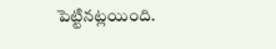పెట్టినట్లయింది.